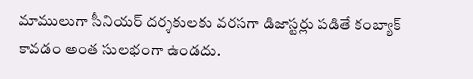మాములుగా సీనియర్ దర్శకులకు వరసగా డిజాస్టర్లు పడితే కంబ్యాక్ కావడం అంత సులభంగా ఉండదు.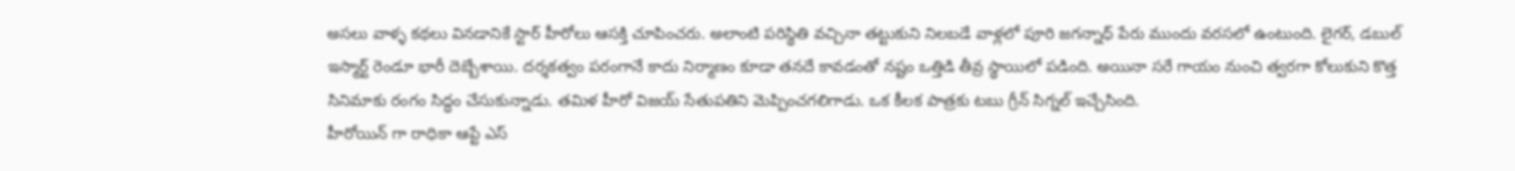అసలు వాళ్ళ కథలు వినడానికే స్టార్ హీరోలు ఆసక్తి చూపించరు. అలాంటి పరిస్థితి వచ్చినా తట్టుకుని నిలబడే వాళ్లలో పూరి జగన్నాధ్ పేరు ముందు వరసలో ఉంటుంది. లైగర్, డబుల్ ఇస్మార్ట్ రెండూ భారీ దెబ్బేశాయి. దర్శకత్వం పరంగానే కాదు నిర్మాణం కూడా తనదే కావడంతో నష్టం ఒత్తిడి తీవ్ర స్థాయిలో పడింది. అయినా సరే గాయం నుంచి త్వరగా కోలుకుని కొత్త సినిమాకు రంగం సిద్ధం చేసుకున్నాడు. తమిళ హీరో విజయ్ సేతుపతిని మెప్పించగలిగాడు. ఒక కీలక పాత్రకు టబు గ్రీన్ సిగ్నల్ ఇచ్చేసింది.
హీరోయిన్ గా రాధికా ఆప్టే ఎస్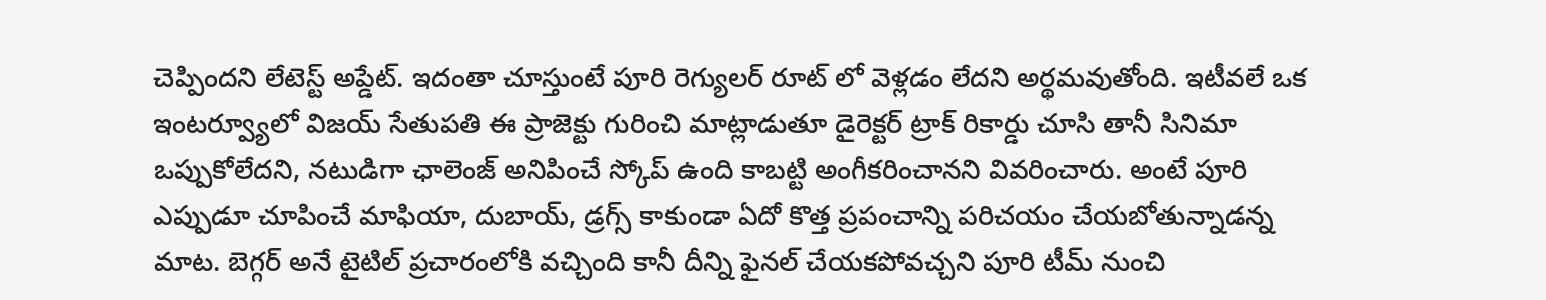చెప్పిందని లేటెస్ట్ అప్డేట్. ఇదంతా చూస్తుంటే పూరి రెగ్యులర్ రూట్ లో వెళ్లడం లేదని అర్థమవుతోంది. ఇటీవలే ఒక ఇంటర్వ్యూలో విజయ్ సేతుపతి ఈ ప్రాజెక్టు గురించి మాట్లాడుతూ డైరెక్టర్ ట్రాక్ రికార్డు చూసి తానీ సినిమా ఒప్పుకోలేదని, నటుడిగా ఛాలెంజ్ అనిపించే స్కోప్ ఉంది కాబట్టి అంగీకరించానని వివరించారు. అంటే పూరి ఎప్పుడూ చూపించే మాఫియా, దుబాయ్, డ్రగ్స్ కాకుండా ఏదో కొత్త ప్రపంచాన్ని పరిచయం చేయబోతున్నాడన్న మాట. బెగ్గర్ అనే టైటిల్ ప్రచారంలోకి వచ్చింది కానీ దీన్ని ఫైనల్ చేయకపోవచ్చని పూరి టీమ్ నుంచి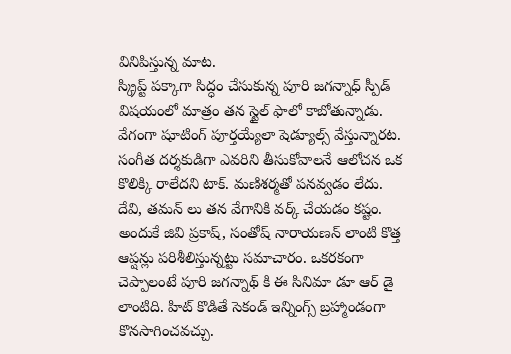వినిపిస్తున్న మాట.
స్క్రిప్ట్ పక్కాగా సిద్ధం చేసుకున్న పూరి జగన్నాధ్ స్పీడ్ విషయంలో మాత్రం తన స్టైల్ ఫాలో కాబోతున్నాడు. వేగంగా షూటింగ్ పూర్తయ్యేలా షెడ్యూల్స్ వేస్తున్నారట. సంగీత దర్శకుడిగా ఎవరిని తీసుకోవాలనే ఆలోచన ఒక కొలిక్కి రాలేదని టాక్. మణిశర్మతో పనవ్వడం లేదు. దేవి, తమన్ లు తన వేగానికి వర్క్ చేయడం కష్టం. అందుకే జివి ప్రకాష్, సంతోష్ నారాయణన్ లాంటి కొత్త ఆప్షన్లు పరిశీలిస్తున్నట్టు సమాచారం. ఒకరకంగా చెప్పాలంటే పూరి జగన్నాథ్ కి ఈ సినిమా డూ ఆర్ డై లాంటిది. హిట్ కొడితే సెకండ్ ఇన్నింగ్స్ బ్రహ్మాండంగా కొనసాగించవచ్చు.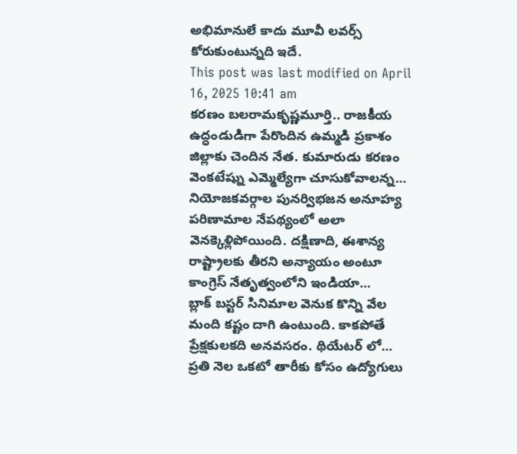అభిమానులే కాదు మూవీ లవర్స్ కోరుకుంటున్నది ఇదే.
This post was last modified on April 16, 2025 10:41 am
కరణం బలరామకృష్ణమూర్తి.. రాజకీయ ఉద్ధండుడిగా పేరొందిన ఉమ్మడి ప్రకాశం జిల్లాకు చెందిన నేత. కుమారుడు కరణం వెంకటేష్ను ఎమ్మెల్యేగా చూసుకోవాలన్న…
నియోజకవర్గాల పునర్విభజన అనూహ్య పరిణామాల నేపథ్యంలో అలా వెనక్కెళ్లిపోయింది. దక్షిణాది, ఈశాన్య రాష్ట్రాలకు తీరని అన్యాయం అంటూ కాంగ్రెస్ నేతృత్వంలోని ఇండియా…
బ్లాక్ బస్టర్ సినిమాల వెనుక కొన్ని వేల మంది కష్టం దాగి ఉంటుంది. కాకపోతే ప్రేక్షకులకది అనవసరం. థియేటర్ లో…
ప్రతి నెల ఒకటో తారీకు కోసం ఉద్యోగులు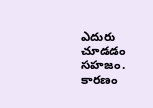ఎదురు చూడడం సహజం. కారణం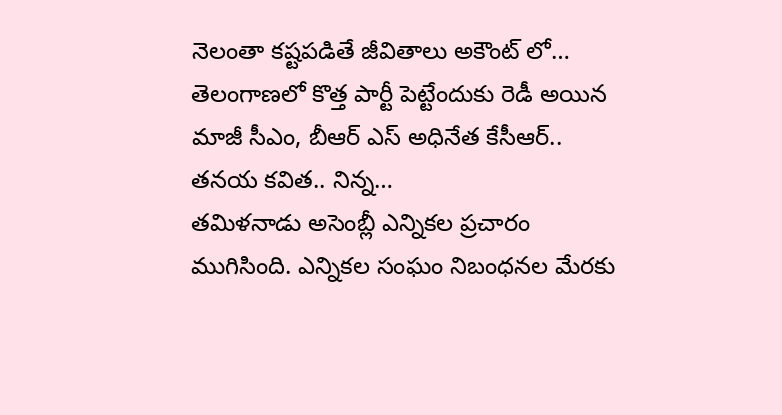నెలంతా కష్టపడితే జీవితాలు అకౌంట్ లో…
తెలంగాణలో కొత్త పార్టీ పెట్టేందుకు రెడీ అయిన మాజీ సీఎం, బీఆర్ ఎస్ అధినేత కేసీఆర్.. తనయ కవిత.. నిన్న…
తమిళనాడు అసెంబ్లీ ఎన్నికల ప్రచారం ముగిసింది. ఎన్నికల సంఘం నిబంధనల మేరకు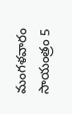మంగళవారం సాయంత్రం 5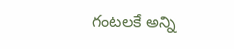గంటలకే అన్ని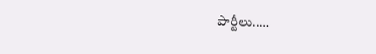పార్టీలు..…